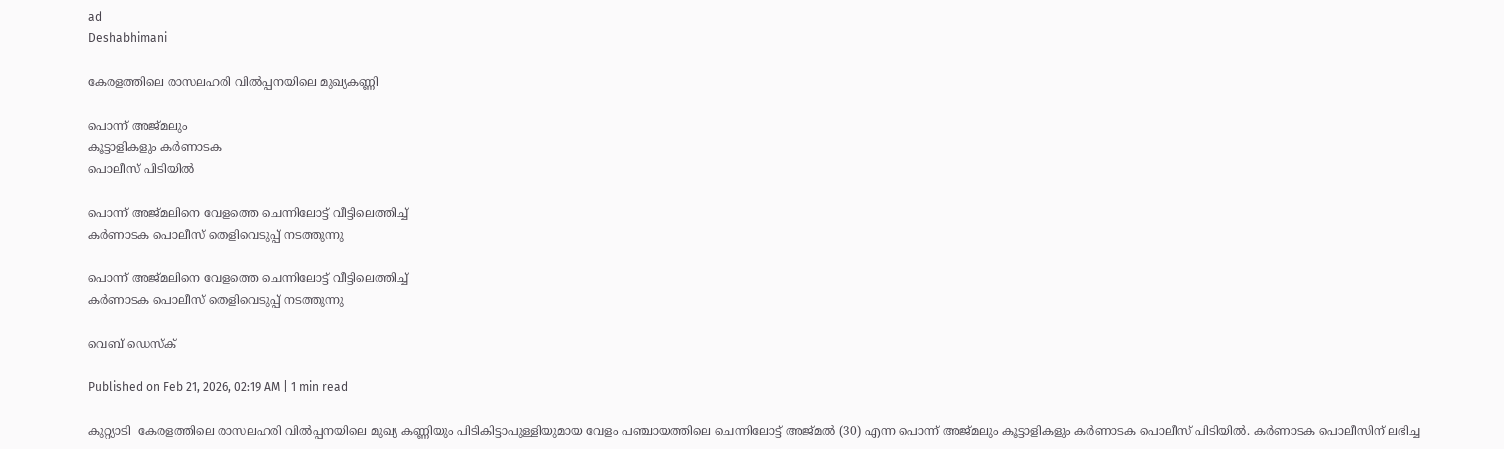ad
Deshabhimani

കേരളത്തിലെ രാസലഹരി വിൽപ്പനയിലെ മുഖ്യകണ്ണി

പൊന്ന് അജ്മലും
കൂട്ടാളികളും കർണാടക
പൊലീസ് പിടിയിൽ

പൊന്ന് അജ്മലിനെ വേളത്തെ ചെന്നിലോട്ട് വീട്ടിലെത്തിച്ച്
കർണാടക പൊലീസ് തെളിവെടുപ്പ് നടത്തുന്നു

പൊന്ന് അജ്മലിനെ വേളത്തെ ചെന്നിലോട്ട് വീട്ടിലെത്തിച്ച്
കർണാടക പൊലീസ് തെളിവെടുപ്പ് നടത്തുന്നു

വെബ് ഡെസ്ക്

Published on Feb 21, 2026, 02:19 AM | 1 min read

കുറ്റ്യാടി  കേരളത്തിലെ രാസലഹരി വിൽപ്പനയിലെ മുഖ്യ കണ്ണിയും പിടികിട്ടാപുള്ളിയുമായ വേളം പഞ്ചായത്തിലെ ചെന്നിലോട്ട് അജ്മൽ (30) എന്ന പൊന്ന് അജ്മലും കൂട്ടാളികളും കർണാടക പൊലീസ് പിടിയിൽ. കർണാടക പൊലീസിന് ലഭിച്ച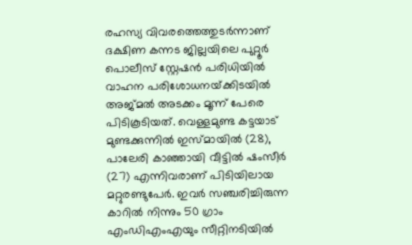രഹസ്യ വിവരത്തെത്തുടർന്നാണ് ദക്ഷിണ കന്നട ജില്ലയിലെ പുറ്റൂർ പൊലീസ് സ്റ്റേഷൻ പരിധിയിൽ വാഹന പരിശോധനയ്‌ക്കിടയിൽ അജ്മൽ അടക്കം മൂന്ന് പേരെ പിടികൂടിയത്. വെള്ളമുണ്ട കട്ടയാട് മുണ്ടക്കുന്നിൽ ഇസ്മായിൽ (28), പാലേരി കാഞ്ഞായി വീട്ടിൽ ഷംസീർ (27) എന്നിവരാണ് പിടിയിലായ മറ്റുരണ്ടുപേർ. ഇവർ സഞ്ചരിച്ചിരുന്ന കാറിൽ നിന്നും 50 ഗ്രാം എംഡിഎംഎയും സീറ്റിനടിയിൽ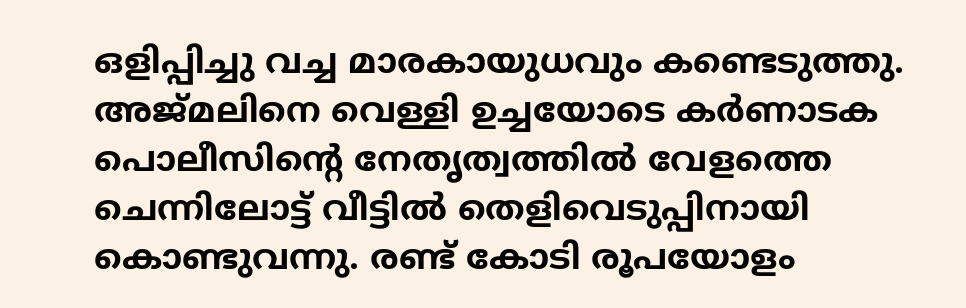ഒളിപ്പിച്ചു വച്ച മാരകായുധവും കണ്ടെടുത്തു. അജ്മലിനെ വെള്ളി ഉച്ചയോടെ കർണാടക പൊലീസിന്റെ നേതൃത്വത്തിൽ വേളത്തെ ചെന്നിലോട്ട് വീട്ടിൽ തെളിവെടുപ്പിനായി കൊണ്ടുവന്നു. രണ്ട്‌ കോടി രൂപയോളം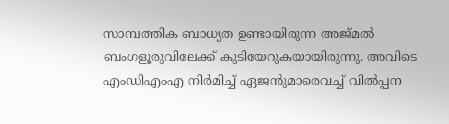സാമ്പത്തിക ബാധ്യത ഉണ്ടായിരുന്ന അജ്മൽ ബംഗളൂരുവിലേക്ക് കുടിയേറുകയായിരുന്നു. അവിടെ എംഡിഎംഎ നിർമിച്ച് ഏജൻുമാരെവച്ച്‌ വിൽപ്പന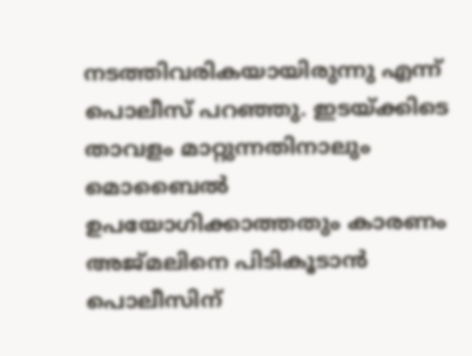നടത്തിവരികയായിരുന്നു എന്ന്‌ പൊലീസ് പറഞ്ഞു. ഇടയ്‌ക്കിടെ താവളം മാറ്റുന്നതിനാലും മൊബൈൽ ഉപയോഗിക്കാത്തതും കാരണം അജ്മലിനെ പിടികൂടാൻ പൊലീസിന്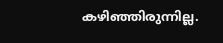കഴിഞ്ഞിരുന്നില്ല.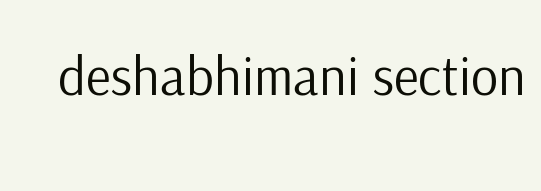deshabhimani section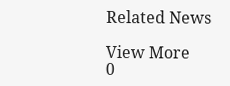Related News

View More
0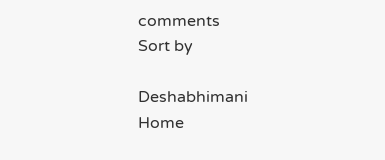comments
Sort by

Deshabhimani
Home